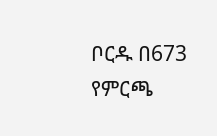ቦርዱ በ673 የምርጫ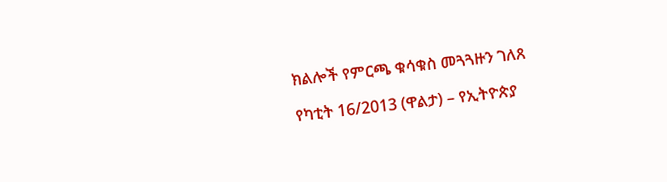ክልሎች የምርጫ ቁሳቁስ መጓጓዙን ገለጸ

የካቲት 16/2013 (ዋልታ) – የኢትዮጵያ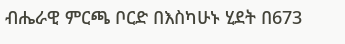ብሔራዊ ምርጫ ቦርድ በእስካሁኑ ሂደት በ673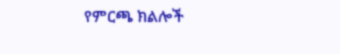የምርጫ ክልሎች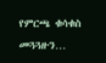የምርጫ ቁሳቁስ መጓጓዙን…